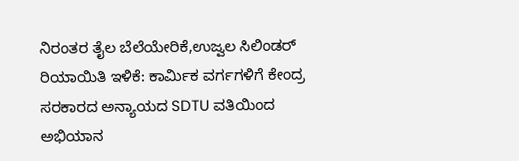ನಿರಂತರ ತೈಲ ಬೆಲೆಯೇರಿಕೆ,ಉಜ್ವಲ ಸಿಲಿಂಡರ್ ರಿಯಾಯಿತಿ ಇಳಿಕೆ: ಕಾರ್ಮಿಕ ವರ್ಗಗಳಿಗೆ ಕೇಂದ್ರ ಸರಕಾರದ ಅನ್ಯಾಯದ SDTU ವತಿಯಿಂದ ಅಭಿಯಾನ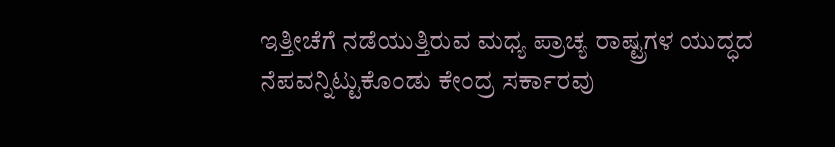ಇತ್ತೀಚೆಗೆ ನಡೆಯುತ್ತಿರುವ ಮಧ್ಯ ಪ್ರಾಚ್ಯ ರಾಷ್ಟ್ರಗಳ ಯುದ್ಧದ ನೆಪವನ್ನಿಟ್ಟುಕೊಂಡು ಕೇಂದ್ರ ಸರ್ಕಾರವು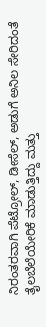ನಿರಂತರವಾಗಿ ಪೆಟ್ರೋಲ್, ಡೀಸೆಲ್, ಅಡುಗೆ ಅನಿಲ ಸೇರಿದಂತೆ ತೈಲಬೆಲೆಯೇರಿಕೆ ಮಾಡುತ್ತಿದ್ದು ಮತ್ತು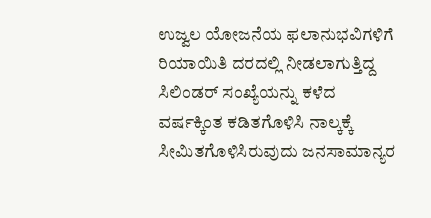ಉಜ್ವಲ ಯೋಜನೆಯ ಫಲಾನುಭವಿಗಳಿಗೆ ರಿಯಾಯಿತಿ ದರದಲ್ಲಿ ನೀಡಲಾಗುತ್ತಿದ್ದ ಸಿಲಿಂಡರ್ ಸಂಖ್ಯೆಯನ್ನು ಕಳೆದ ವರ್ಷಕ್ಕಿಂತ ಕಡಿತಗೊಳಿಸಿ ನಾಲ್ಕಕ್ಕೆ ಸೀಮಿತಗೊಳಿಸಿರುವುದು ಜನಸಾಮಾನ್ಯರ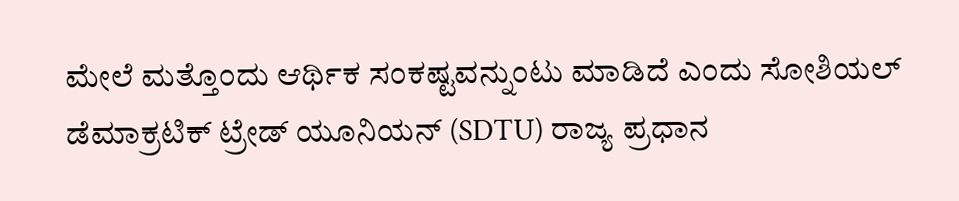ಮೇಲೆ ಮತ್ತೊಂದು ಆರ್ಥಿಕ ಸಂಕಷ್ಟವನ್ನುಂಟು ಮಾಡಿದೆ ಎಂದು ಸೋಶಿಯಲ್ ಡೆಮಾಕ್ರಟಿಕ್ ಟ್ರೇಡ್ ಯೂನಿಯನ್ (SDTU) ರಾಜ್ಯ ಪ್ರಧಾನ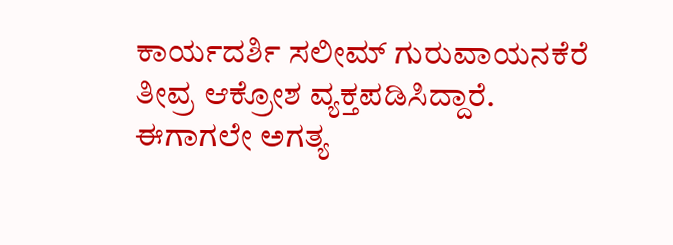ಕಾರ್ಯದರ್ಶಿ ಸಲೀಮ್ ಗುರುವಾಯನಕೆರೆ ತೀವ್ರ ಆಕ್ರೋಶ ವ್ಯಕ್ತಪಡಿಸಿದ್ದಾರೆ. ಈಗಾಗಲೇ ಅಗತ್ಯ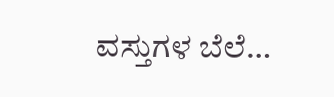ವಸ್ತುಗಳ ಬೆಲೆ…